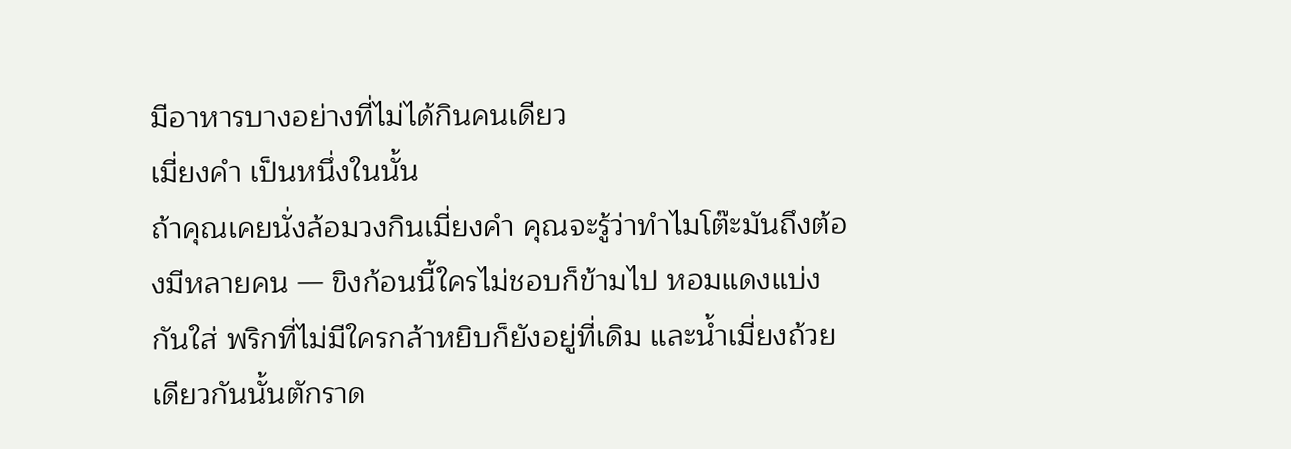มีอาหารบางอย่างที่ไม่ได้กินคนเดียว
เมี่ยงคำ เป็นหนึ่งในนั้น
ถ้าคุณเคยนั่งล้อมวงกินเมี่ยงคำ คุณจะรู้ว่าทำไมโต๊ะมันถึงต้องมีหลายคน — ขิงก้อนนี้ใครไม่ชอบก็ข้ามไป หอมแดงแบ่งกันใส่ พริกที่ไม่มีใครกล้าหยิบก็ยังอยู่ที่เดิม และน้ำเมี่ยงถ้วยเดียวกันนั้นตักราด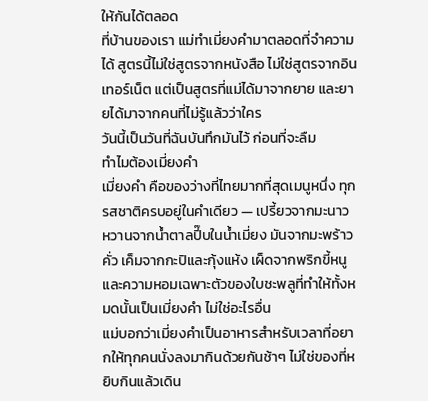ให้กันได้ตลอด
ที่บ้านของเรา แม่ทำเมี่ยงคำมาตลอดที่จำความได้ สูตรนี้ไม่ใช่สูตรจากหนังสือ ไม่ใช่สูตรจากอินเทอร์เน็ต แต่เป็นสูตรที่แม่ได้มาจากยาย และยายได้มาจากคนที่ไม่รู้แล้วว่าใคร
วันนี้เป็นวันที่ฉันบันทึกมันไว้ ก่อนที่จะลืม
ทำไมต้องเมี่ยงคำ
เมี่ยงคำ คือของว่างที่ไทยมากที่สุดเมนูหนึ่ง ทุกรสชาติครบอยู่ในคำเดียว — เปรี้ยวจากมะนาว หวานจากน้ำตาลปี๊บในน้ำเมี่ยง มันจากมะพร้าวคั่ว เค็มจากกะปิและกุ้งแห้ง เผ็ดจากพริกขี้หนู และความหอมเฉพาะตัวของใบชะพลูที่ทำให้ทั้งหมดนั้นเป็นเมี่ยงคำ ไม่ใช่อะไรอื่น
แม่บอกว่าเมี่ยงคำเป็นอาหารสำหรับเวลาที่อยากให้ทุกคนนั่งลงมากินด้วยกันช้าๆ ไม่ใช่ของที่หยิบกินแล้วเดิน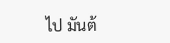ไป มันต้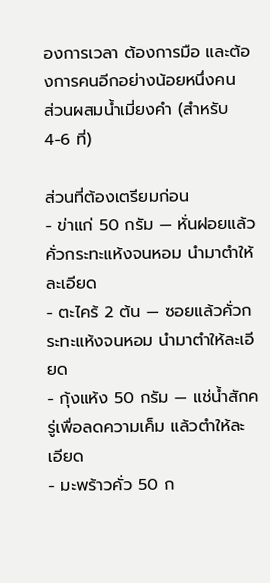องการเวลา ต้องการมือ และต้องการคนอีกอย่างน้อยหนึ่งคน
ส่วนผสมน้ำเมี่ยงคำ (สำหรับ 4-6 ที่)

ส่วนที่ต้องเตรียมก่อน
- ข่าแก่ 50 กรัม — หั่นฝอยแล้วคั่วกระทะแห้งจนหอม นำมาตำให้ละเอียด
- ตะไคร้ 2 ต้น — ซอยแล้วคั่วกระทะแห้งจนหอม นำมาตำให้ละเอียด
- กุ้งแห้ง 50 กรัม — แช่น้ำสักครู่เพื่อลดความเค็ม แล้วตำให้ละเอียด
- มะพร้าวคั่ว 50 ก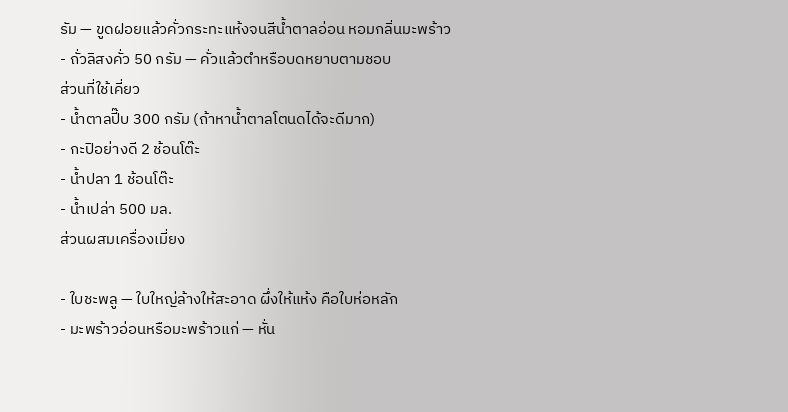รัม — ขูดฝอยแล้วคั่วกระทะแห้งจนสีน้ำตาลอ่อน หอมกลิ่นมะพร้าว
- ถั่วลิสงคั่ว 50 กรัม — คั่วแล้วตำหรือบดหยาบตามชอบ
ส่วนที่ใช้เคี่ยว
- น้ำตาลปี๊บ 300 กรัม (ถ้าหาน้ำตาลโตนดได้จะดีมาก)
- กะปิอย่างดี 2 ช้อนโต๊ะ
- น้ำปลา 1 ช้อนโต๊ะ
- น้ำเปล่า 500 มล.
ส่วนผสมเครื่องเมี่ยง

- ใบชะพลู — ใบใหญ่ล้างให้สะอาด ผึ่งให้แห้ง คือใบห่อหลัก
- มะพร้าวอ่อนหรือมะพร้าวแก่ — หั่น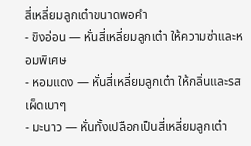สี่เหลี่ยมลูกเต๋าขนาดพอคำ
- ขิงอ่อน — หั่นสี่เหลี่ยมลูกเต๋า ให้ความซ่าและหอมพิเศษ
- หอมแดง — หั่นสี่เหลี่ยมลูกเต๋า ให้กลิ่นและรสเผ็ดเบาๆ
- มะนาว — หั่นทั้งเปลือกเป็นสี่เหลี่ยมลูกเต๋า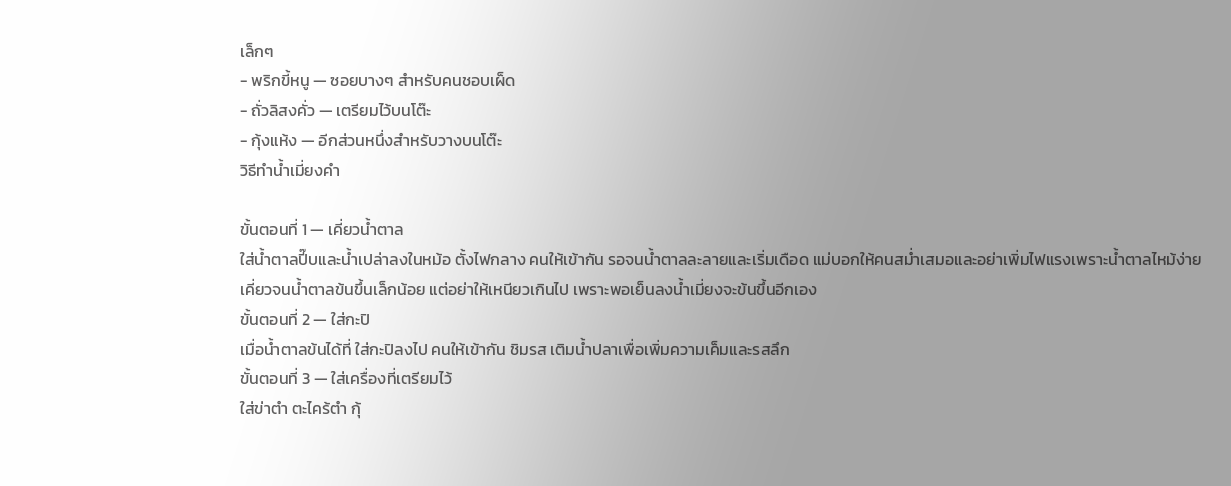เล็กๆ
- พริกขี้หนู — ซอยบางๆ สำหรับคนชอบเผ็ด
- ถั่วลิสงคั่ว — เตรียมไว้บนโต๊ะ
- กุ้งแห้ง — อีกส่วนหนึ่งสำหรับวางบนโต๊ะ
วิธีทำน้ำเมี่ยงคำ

ขั้นตอนที่ 1 — เคี่ยวน้ำตาล
ใส่น้ำตาลปี๊บและน้ำเปล่าลงในหม้อ ตั้งไฟกลาง คนให้เข้ากัน รอจนน้ำตาลละลายและเริ่มเดือด แม่บอกให้คนสม่ำเสมอและอย่าเพิ่มไฟแรงเพราะน้ำตาลไหม้ง่าย
เคี่ยวจนน้ำตาลข้นขึ้นเล็กน้อย แต่อย่าให้เหนียวเกินไป เพราะพอเย็นลงน้ำเมี่ยงจะข้นขึ้นอีกเอง
ขั้นตอนที่ 2 — ใส่กะปิ
เมื่อน้ำตาลข้นได้ที่ ใส่กะปิลงไป คนให้เข้ากัน ชิมรส เติมน้ำปลาเพื่อเพิ่มความเค็มและรสลึก
ขั้นตอนที่ 3 — ใส่เครื่องที่เตรียมไว้
ใส่ข่าตำ ตะไคร้ตำ กุ้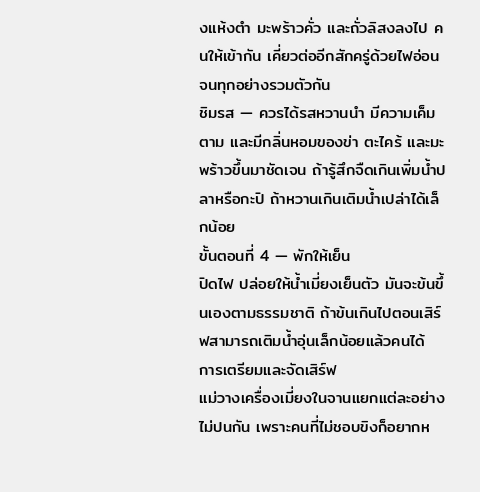งแห้งตำ มะพร้าวคั่ว และถั่วลิสงลงไป คนให้เข้ากัน เคี่ยวต่ออีกสักครู่ด้วยไฟอ่อน จนทุกอย่างรวมตัวกัน
ชิมรส — ควรได้รสหวานนำ มีความเค็มตาม และมีกลิ่นหอมของข่า ตะไคร้ และมะพร้าวขึ้นมาชัดเจน ถ้ารู้สึกจืดเกินเพิ่มน้ำปลาหรือกะปิ ถ้าหวานเกินเติมน้ำเปล่าได้เล็กน้อย
ขั้นตอนที่ 4 — พักให้เย็น
ปิดไฟ ปล่อยให้น้ำเมี่ยงเย็นตัว มันจะข้นขึ้นเองตามธรรมชาติ ถ้าข้นเกินไปตอนเสิร์ฟสามารถเติมน้ำอุ่นเล็กน้อยแล้วคนได้
การเตรียมและจัดเสิร์ฟ
แม่วางเครื่องเมี่ยงในจานแยกแต่ละอย่าง ไม่ปนกัน เพราะคนที่ไม่ชอบขิงก็อยากห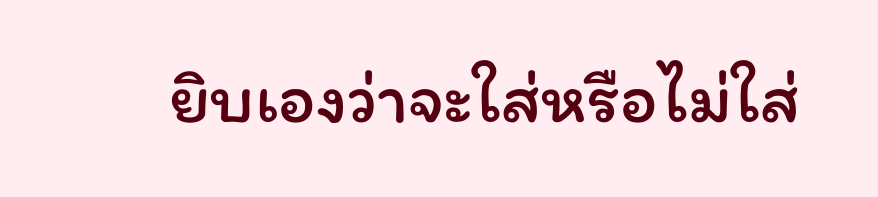ยิบเองว่าจะใส่หรือไม่ใส่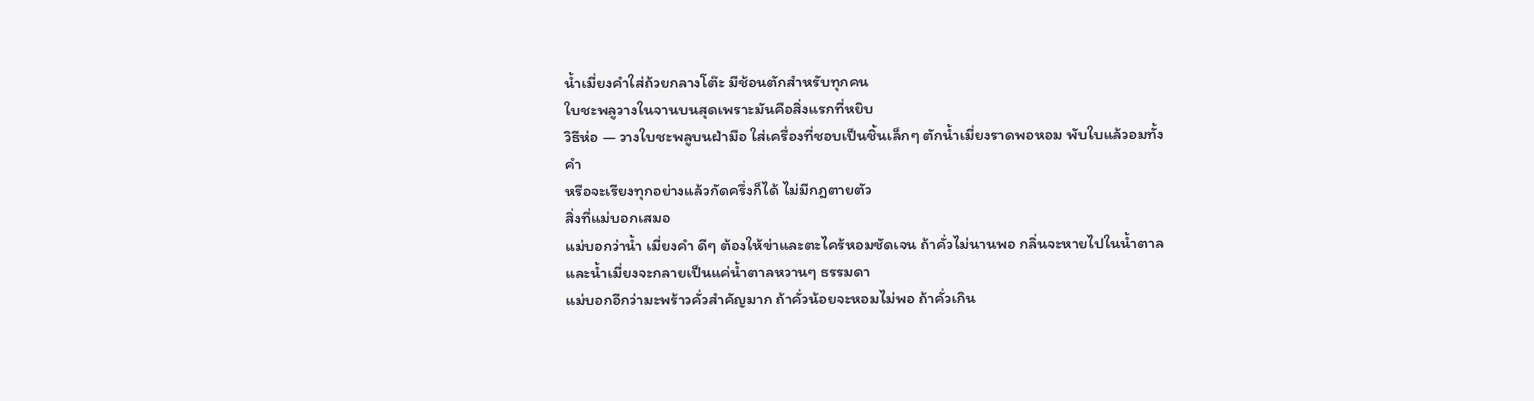น้ำเมี่ยงคำใส่ถ้วยกลางโต๊ะ มีช้อนตักสำหรับทุกคน
ใบชะพลูวางในจานบนสุดเพราะมันคือสิ่งแรกที่หยิบ
วิธีห่อ — วางใบชะพลูบนฝ่ามือ ใส่เครื่องที่ชอบเป็นชิ้นเล็กๆ ตักน้ำเมี่ยงราดพอหอม พับใบแล้วอมทั้งคำ
หรือจะเรียงทุกอย่างแล้วกัดครึ่งก็ได้ ไม่มีกฎตายตัว
สิ่งที่แม่บอกเสมอ
แม่บอกว่าน้ำ เมี่ยงคำ ดีๆ ต้องให้ข่าและตะไคร้หอมชัดเจน ถ้าคั่วไม่นานพอ กลิ่นจะหายไปในน้ำตาล และน้ำเมี่ยงจะกลายเป็นแค่น้ำตาลหวานๆ ธรรมดา
แม่บอกอีกว่ามะพร้าวคั่วสำคัญมาก ถ้าคั่วน้อยจะหอมไม่พอ ถ้าคั่วเกิน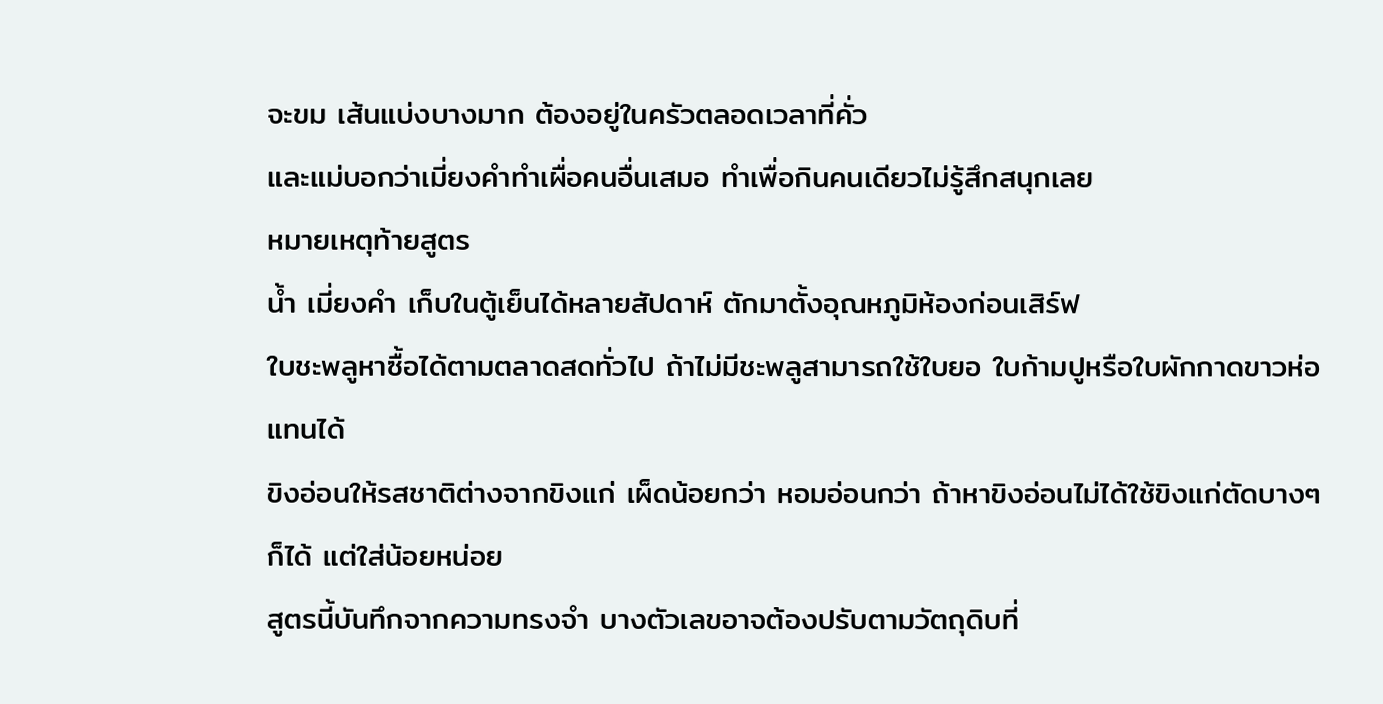จะขม เส้นแบ่งบางมาก ต้องอยู่ในครัวตลอดเวลาที่คั่ว
และแม่บอกว่าเมี่ยงคำทำเผื่อคนอื่นเสมอ ทำเพื่อกินคนเดียวไม่รู้สึกสนุกเลย
หมายเหตุท้ายสูตร
น้ำ เมี่ยงคำ เก็บในตู้เย็นได้หลายสัปดาห์ ตักมาตั้งอุณหภูมิห้องก่อนเสิร์ฟ
ใบชะพลูหาซื้อได้ตามตลาดสดทั่วไป ถ้าไม่มีชะพลูสามารถใช้ใบยอ ใบก้ามปูหรือใบผักกาดขาวห่อแทนได้
ขิงอ่อนให้รสชาติต่างจากขิงแก่ เผ็ดน้อยกว่า หอมอ่อนกว่า ถ้าหาขิงอ่อนไม่ได้ใช้ขิงแก่ตัดบางๆ ก็ได้ แต่ใส่น้อยหน่อย
สูตรนี้บันทึกจากความทรงจำ บางตัวเลขอาจต้องปรับตามวัตถุดิบที่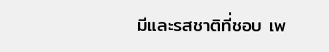มีและรสชาติที่ชอบ เพ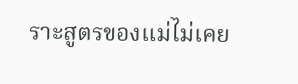ราะสูตรของแม่ไม่เคย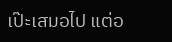เป๊ะเสมอไป แต่อ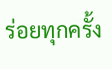ร่อยทุกครั้ง